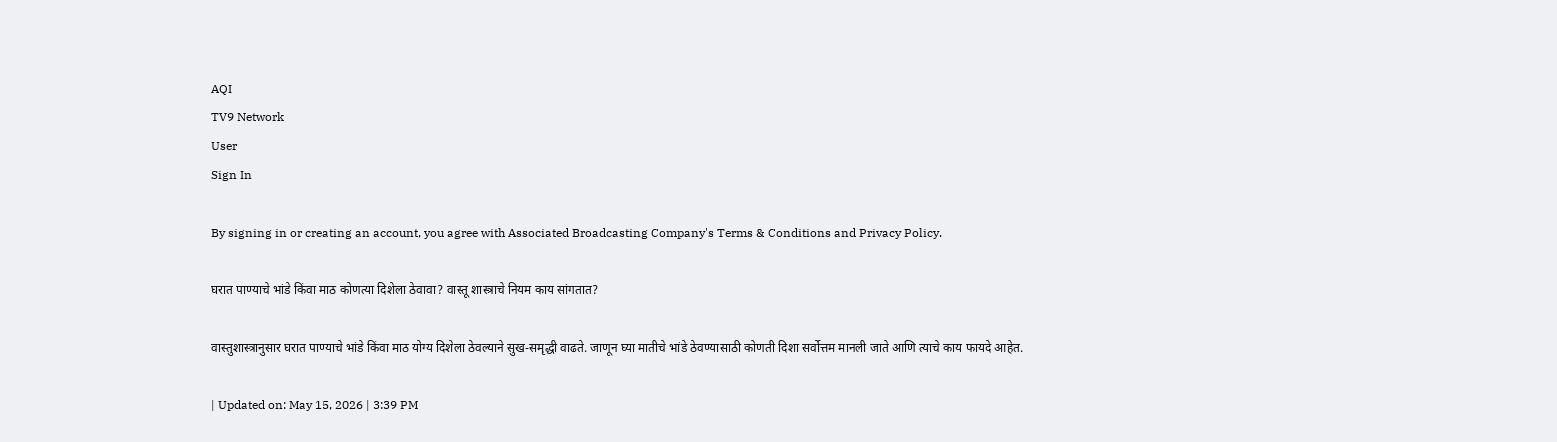AQI
TV9 Network
User
Sign In

By signing in or creating an account, you agree with Associated Broadcasting Company's Terms & Conditions and Privacy Policy.

घरात पाण्याचे भांडे किंवा माठ कोणत्या दिशेला ठेवावा? वास्तू शास्त्राचे नियम काय सांगतात?

वास्तुशास्त्रानुसार घरात पाण्याचे भांडे किंवा माठ योग्य दिशेला ठेवल्याने सुख-समृद्धी वाढते. जाणून घ्या मातीचे भांडे ठेवण्यासाठी कोणती दिशा सर्वोत्तम मानली जाते आणि त्याचे काय फायदे आहेत.

| Updated on: May 15, 2026 | 3:39 PM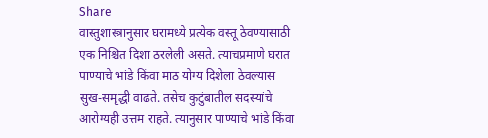Share
वास्तुशास्त्रानुसार घरामध्ये प्रत्येक वस्तू ठेवण्यासाठी एक निश्चित दिशा ठरलेली असते. त्याचप्रमाणे घरात पाण्याचे भांडे किंवा माठ योग्य दिशेला ठेवल्यास सुख-समृद्धी वाढते. तसेच कुटुंबातील सदस्यांचे आरोग्यही उत्तम राहते. त्यानुसार पाण्याचे भांडे किंवा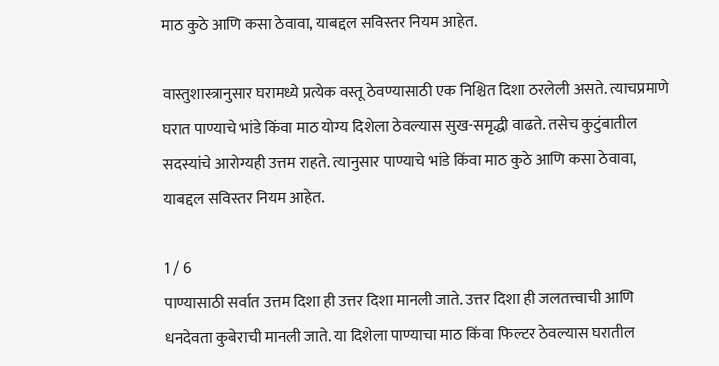माठ कुठे आणि कसा ठेवावा, याबद्दल सविस्तर नियम आहेत.

वास्तुशास्त्रानुसार घरामध्ये प्रत्येक वस्तू ठेवण्यासाठी एक निश्चित दिशा ठरलेली असते. त्याचप्रमाणे घरात पाण्याचे भांडे किंवा माठ योग्य दिशेला ठेवल्यास सुख-समृद्धी वाढते. तसेच कुटुंबातील सदस्यांचे आरोग्यही उत्तम राहते. त्यानुसार पाण्याचे भांडे किंवा माठ कुठे आणि कसा ठेवावा, याबद्दल सविस्तर नियम आहेत.

1 / 6
पाण्यासाठी सर्वात उत्तम दिशा ही उत्तर दिशा मानली जाते. उत्तर दिशा ही जलतत्त्वाची आणि धनदेवता कुबेराची मानली जाते. या दिशेला पाण्याचा माठ किंवा फिल्टर ठेवल्यास घरातील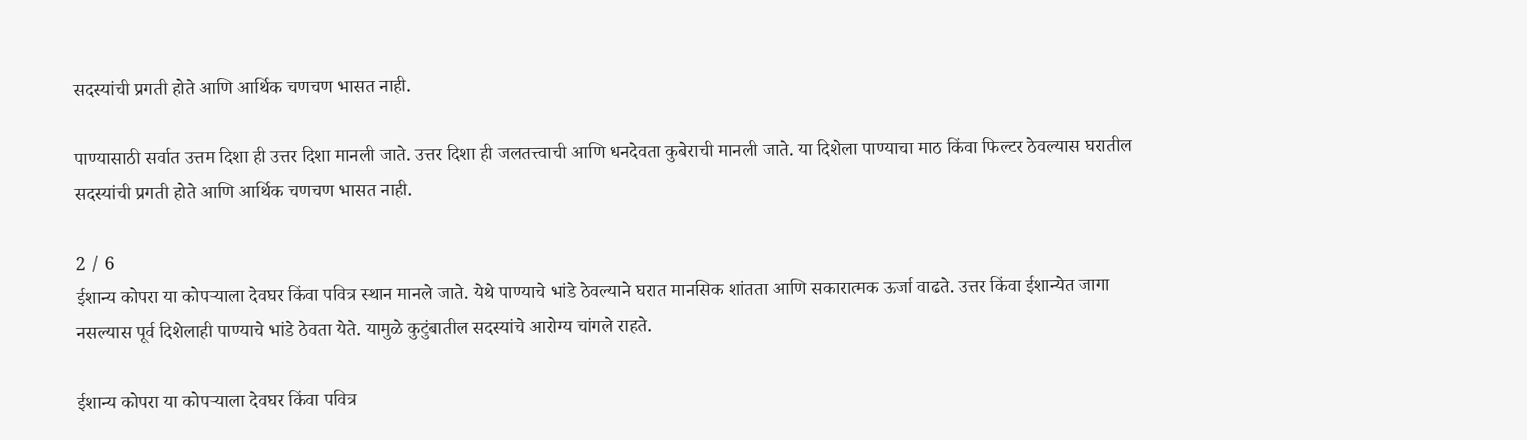सदस्यांची प्रगती होते आणि आर्थिक चणचण भासत नाही.

पाण्यासाठी सर्वात उत्तम दिशा ही उत्तर दिशा मानली जाते. उत्तर दिशा ही जलतत्त्वाची आणि धनदेवता कुबेराची मानली जाते. या दिशेला पाण्याचा माठ किंवा फिल्टर ठेवल्यास घरातील सदस्यांची प्रगती होते आणि आर्थिक चणचण भासत नाही.

2 / 6
ईशान्य कोपरा या कोपऱ्याला देवघर किंवा पवित्र स्थान मानले जाते. येथे पाण्याचे भांडे ठेवल्याने घरात मानसिक शांतता आणि सकारात्मक ऊर्जा वाढते. उत्तर किंवा ईशान्येत जागा नसल्यास पूर्व दिशेलाही पाण्याचे भांडे ठेवता येते. यामुळे कुटुंबातील सदस्यांचे आरोग्य चांगले राहते.

ईशान्य कोपरा या कोपऱ्याला देवघर किंवा पवित्र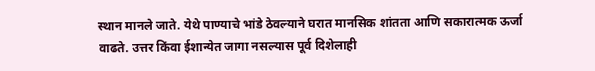स्थान मानले जाते. येथे पाण्याचे भांडे ठेवल्याने घरात मानसिक शांतता आणि सकारात्मक ऊर्जा वाढते. उत्तर किंवा ईशान्येत जागा नसल्यास पूर्व दिशेलाही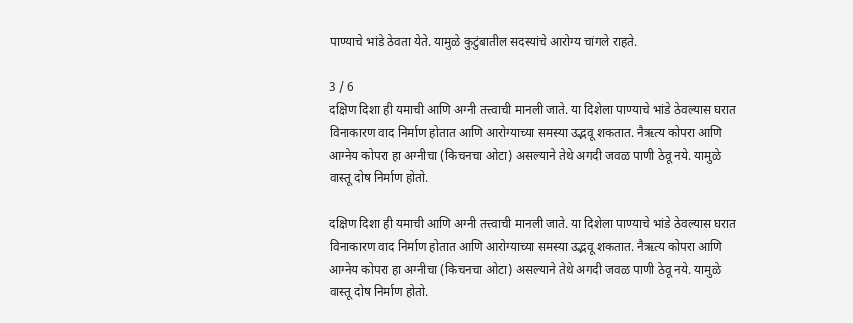पाण्याचे भांडे ठेवता येते. यामुळे कुटुंबातील सदस्यांचे आरोग्य चांगले राहते.

3 / 6
दक्षिण दिशा ही यमाची आणि अग्नी तत्त्वाची मानली जाते. या दिशेला पाण्याचे भांडे ठेवल्यास घरात विनाकारण वाद निर्माण होतात आणि आरोग्याच्या समस्या उद्भवू शकतात. नैऋत्य कोपरा आणि आग्नेय कोपरा हा अग्नीचा (किचनचा ओटा) असल्याने तेथे अगदी जवळ पाणी ठेवू नये. यामुळे वास्तू दोष निर्माण होतो.

दक्षिण दिशा ही यमाची आणि अग्नी तत्त्वाची मानली जाते. या दिशेला पाण्याचे भांडे ठेवल्यास घरात विनाकारण वाद निर्माण होतात आणि आरोग्याच्या समस्या उद्भवू शकतात. नैऋत्य कोपरा आणि आग्नेय कोपरा हा अग्नीचा (किचनचा ओटा) असल्याने तेथे अगदी जवळ पाणी ठेवू नये. यामुळे वास्तू दोष निर्माण होतो.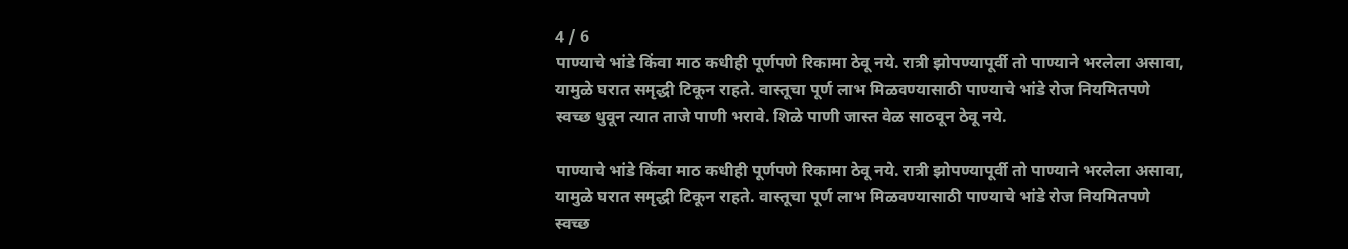4 / 6
पाण्याचे भांडे किंवा माठ कधीही पूर्णपणे रिकामा ठेवू नये. रात्री झोपण्यापूर्वी तो पाण्याने भरलेला असावा, यामुळे घरात समृद्धी टिकून राहते. वास्तूचा पूर्ण लाभ मिळवण्यासाठी पाण्याचे भांडे रोज नियमितपणे स्वच्छ धुवून त्यात ताजे पाणी भरावे. शिळे पाणी जास्त वेळ साठवून ठेवू नये.

पाण्याचे भांडे किंवा माठ कधीही पूर्णपणे रिकामा ठेवू नये. रात्री झोपण्यापूर्वी तो पाण्याने भरलेला असावा, यामुळे घरात समृद्धी टिकून राहते. वास्तूचा पूर्ण लाभ मिळवण्यासाठी पाण्याचे भांडे रोज नियमितपणे स्वच्छ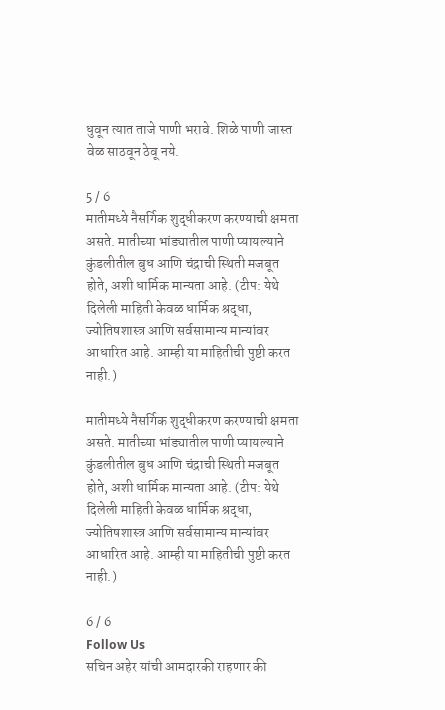धुवून त्यात ताजे पाणी भरावे. शिळे पाणी जास्त वेळ साठवून ठेवू नये.

5 / 6
मातीमध्ये नैसर्गिक शुद्धीकरण करण्याची क्षमता असते. मातीच्या भांड्यातील पाणी प्यायल्याने कुंडलीतील बुध आणि चंद्राची स्थिती मजबूत होते, अशी धार्मिक मान्यता आहे. (टीप: येथे दिलेली माहिती केवळ धार्मिक श्रद्धा, ज्योतिषशास्त्र आणि सर्वसामान्य मान्यांवर आधारित आहे. आम्ही या माहितीची पुष्टी करत नाही.)

मातीमध्ये नैसर्गिक शुद्धीकरण करण्याची क्षमता असते. मातीच्या भांड्यातील पाणी प्यायल्याने कुंडलीतील बुध आणि चंद्राची स्थिती मजबूत होते, अशी धार्मिक मान्यता आहे. (टीप: येथे दिलेली माहिती केवळ धार्मिक श्रद्धा, ज्योतिषशास्त्र आणि सर्वसामान्य मान्यांवर आधारित आहे. आम्ही या माहितीची पुष्टी करत नाही.)

6 / 6
Follow Us
सचिन अहेर यांची आमदारकी राहणार की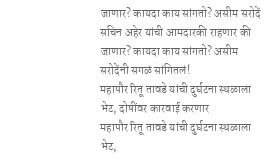जाणार? कायदा काय सांगतो? असीम सरोदें
सचिन अहेर यांची आमदारकी राहणार की जाणार? कायदा काय सांगतो? असीम सरोदेंनी सगळं सांगितलं!
महापौर रितू तावडे यांची दुर्घटना स्थळाला भेट, दोषींवर कारवाई करणार
महापौर रितू तावडे यांची दुर्घटना स्थळाला भेट,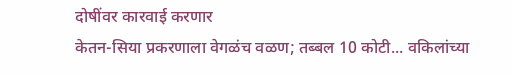दोषींवर कारवाई करणार
केतन-सिया प्रकरणाला वेगळंच वळण; तब्बल 10 कोटी... वकिलांच्या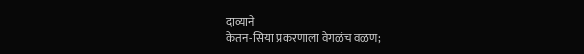दाव्याने
केतन-सिया प्रकरणाला वेगळंच वळण;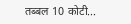तब्बल 10 कोटी...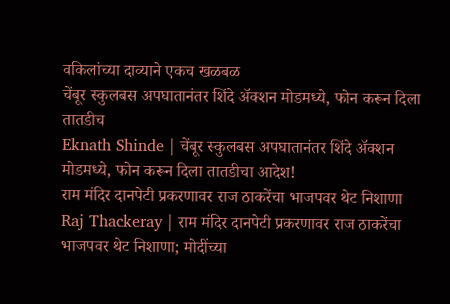वकिलांच्या दाव्याने एकच खळबळ
चेंबूर स्कुलबस अपघातानंतर शिंदे अ‍ॅक्शन मोडमध्ये, फोन करून दिला तातडीच
Eknath Shinde | चेंबूर स्कुलबस अपघातानंतर शिंदे अ‍ॅक्शन मोडमध्ये, फोन करून दिला तातडीचा आदेश!
राम मंदिर दानपेटी प्रकरणावर राज ठाकरेंचा भाजपवर थेट निशाणा
Raj Thackeray | राम मंदिर दानपेटी प्रकरणावर राज ठाकरेंचा भाजपवर थेट निशाणा; मोदींच्या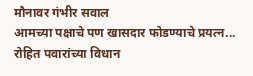मौनावर गंभीर सवाल
आमच्या पक्षाचे पण खासदार फोडण्याचे प्रयत्न... रोहित पवारांच्या विधान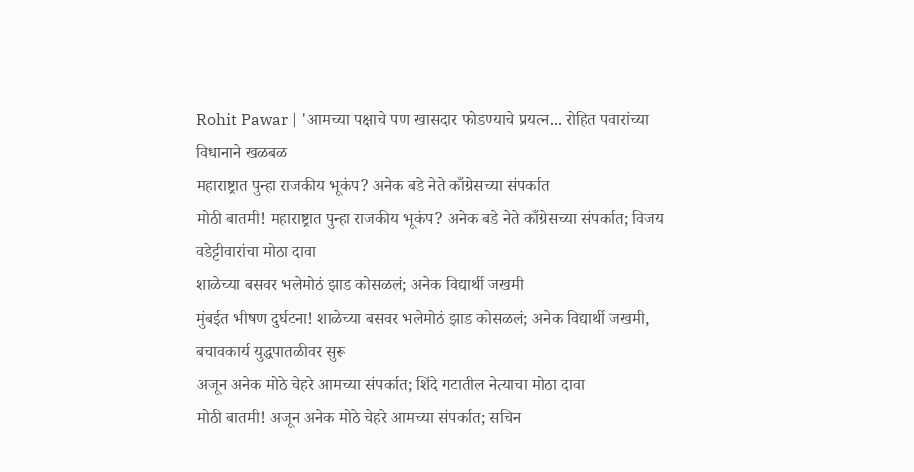Rohit Pawar | 'आमच्या पक्षाचे पण खासदार फोडण्याचे प्रयत्न... रोहित पवारांच्या विधानाने खळबळ
महाराष्ट्रात पुन्हा राजकीय भूकंप? अनेक बडे नेते काँग्रेसच्या संपर्कात
मोठी बातमी! महाराष्ट्रात पुन्हा राजकीय भूकंप? अनेक बडे नेते काँग्रेसच्या संपर्कात; विजय वडेट्टीवारांचा मोठा दावा
शाळेच्या बसवर भलेमोठं झाड कोसळलं; अनेक विद्यार्थी जखमी
मुंबईत भीषण दुर्घटना! शाळेच्या बसवर भलेमोठं झाड कोसळलं; अनेक विद्यार्थी जखमी, बचावकार्य युद्धपातळीवर सुरू
अजून अनेक मोठे चेहरे आमच्या संपर्कात; शिंदे गटातील नेत्याचा मोठा दावा
मोठी बातमी! अजून अनेक मोठे चेहरे आमच्या संपर्कात; सचिन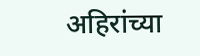अहिरांच्या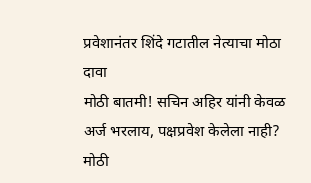प्रवेशानंतर शिंदे गटातील नेत्याचा मोठा दावा
मोठी बातमी! सचिन अहिर यांनी केवळ अर्ज भरलाय, पक्षप्रवेश केलेला नाही?
मोठी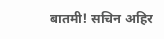बातमी! सचिन अहिर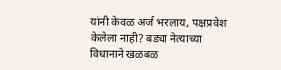यांनी केवळ अर्ज भरलाय, पक्षप्रवेश केलेला नाही? बड्या नेत्याच्या विधानाने खळबळ